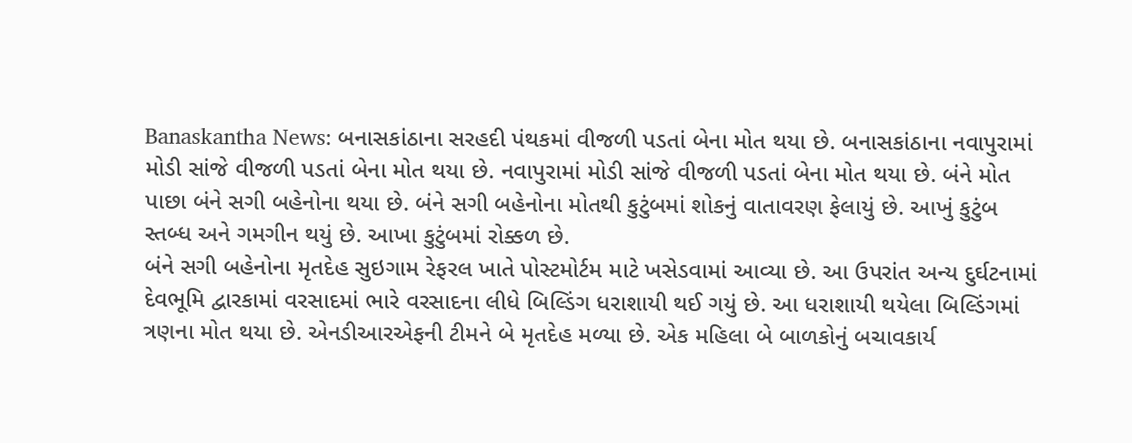Banaskantha News: બનાસકાંઠાના સરહદી પંથકમાં વીજળી પડતાં બેના મોત થયા છે. બનાસકાંઠાના નવાપુરામાં મોડી સાંજે વીજળી પડતાં બેના મોત થયા છે. નવાપુરામાં મોડી સાંજે વીજળી પડતાં બેના મોત થયા છે. બંને મોત પાછા બંને સગી બહેનોના થયા છે. બંને સગી બહેનોના મોતથી કુટુંબમાં શોકનું વાતાવરણ ફેલાયું છે. આખું કુટુંબ સ્તબ્ધ અને ગમગીન થયું છે. આખા કુટુંબમાં રોક્કળ છે.
બંને સગી બહેનોના મૃતદેહ સુઇગામ રેફરલ ખાતે પોસ્ટમોર્ટમ માટે ખસેડવામાં આવ્યા છે. આ ઉપરાંત અન્ય દુર્ઘટનામાં દેવભૂમિ દ્વારકામાં વરસાદમાં ભારે વરસાદના લીધે બિલ્ડિંગ ધરાશાયી થઈ ગયું છે. આ ધરાશાયી થયેલા બિલ્ડિંગમાં ત્રણના મોત થયા છે. એનડીઆરએફની ટીમને બે મૃતદેહ મળ્યા છે. એક મહિલા બે બાળકોનું બચાવકાર્ય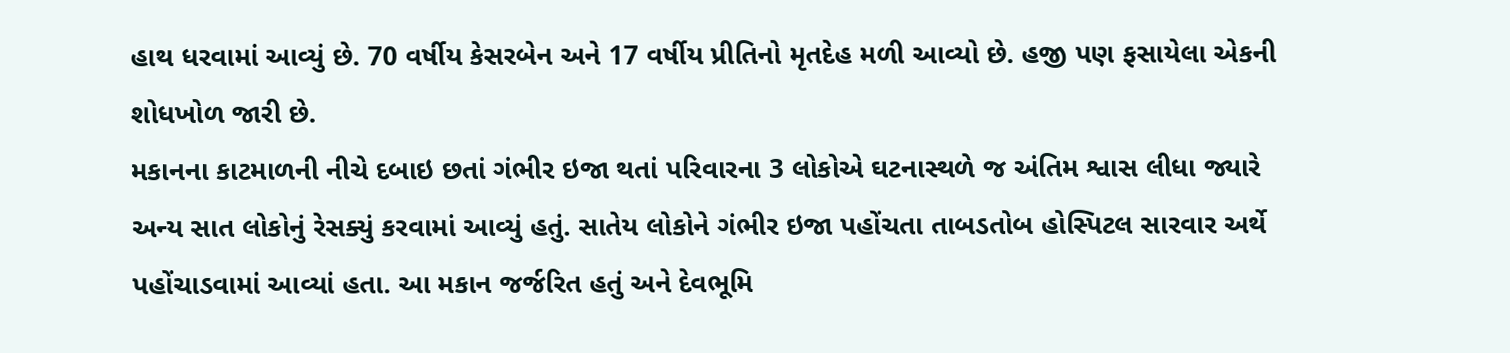હાથ ધરવામાં આવ્યું છે. 70 વર્ષીય કેસરબેન અને 17 વર્ષીય પ્રીતિનો મૃતદેહ મળી આવ્યો છે. હજી પણ ફસાયેલા એકની શોધખોળ જારી છે.
મકાનના કાટમાળની નીચે દબાઇ છતાં ગંભીર ઇજા થતાં પરિવારના 3 લોકોએ ઘટનાસ્થળે જ અંતિમ શ્વાસ લીધા જ્યારે અન્ય સાત લોકોનું રેસક્યું કરવામાં આવ્યું હતું. સાતેય લોકોને ગંભીર ઇજા પહોંચતા તાબડતોબ હોસ્પિટલ સારવાર અર્થે પહોંચાડવામાં આવ્યાં હતા. આ મકાન જર્જરિત હતું અને દેવભૂમિ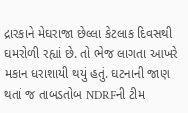દ્રારકાને મેઘરાજા છેલ્લા કેટલાક દિવસથી ઘમરોળી રહ્યાં છે. તો ભેજ લાગતા આખરે મકાન ધરાશાયી થયું હતું. ઘટનાની જાણ થતાં જ તાબડતોબ NDRFની ટીમ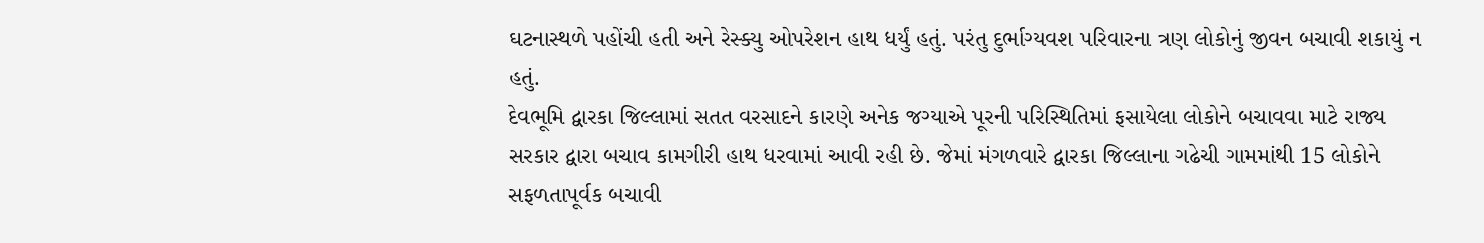ઘટનાસ્થળે પહોંચી હતી અને રેસ્ક્યુ ઓપરેશન હાથ ધર્યું હતું. પરંતુ દુર્ભાગ્યવશ પરિવારના ત્રણ લોકોનું જીવન બચાવી શકાયું ન હતું.
દેવભૂમિ દ્વારકા જિલ્લામાં સતત વરસાદને કારણે અનેક જગ્યાએ પૂરની પરિસ્થિતિમાં ફસાયેલા લોકોને બચાવવા માટે રાજ્ય સરકાર દ્વારા બચાવ કામગીરી હાથ ધરવામાં આવી રહી છે. જેમાં મંગળવારે દ્વારકા જિલ્લાના ગઢેચી ગામમાંથી 15 લોકોને સફળતાપૂર્વક બચાવી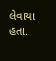લેવાયા હતા.